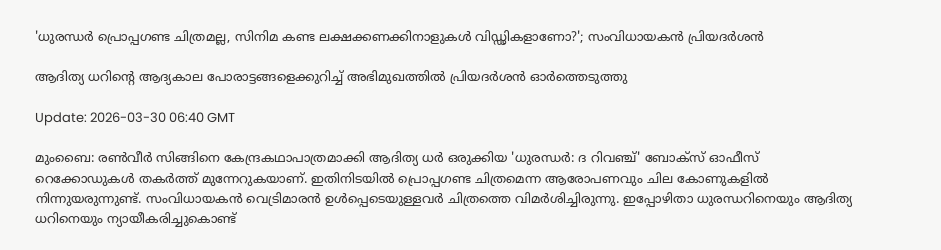'ധുരന്ധര്‍ പ്രൊപ്പഗണ്ട ചിത്രമല്ല, സിനിമ കണ്ട ലക്ഷക്കണക്കിനാളുകൾ വിഡ്ഢികളാണോ?'; സംവിധായകൻ പ്രിയദര്‍ശൻ

ആദിത്യ ധറിന്‍റെ ആദ്യകാല പോരാട്ടങ്ങളെക്കുറിച്ച് അഭിമുഖത്തിൽ പ്രിയദർശൻ ഓർത്തെടുത്തു

Update: 2026-03-30 06:40 GMT

മുംബൈ: രൺവീര്‍ സിങ്ങിനെ കേന്ദ്രകഥാപാത്രമാക്കി ആദിത്യ ധര്‍ ഒരുക്കിയ 'ധുരന്ധര്‍: ദ റിവഞ്ച്' ബോക്സ് ഓഫീസ് റെക്കോഡുകൾ തകര്‍ത്ത് മുന്നേറുകയാണ്. ഇതിനിടയിൽ പ്രൊപ്പഗണ്ട ചിത്രമെന്ന ആരോപണവും ചില കോണുകളിൽ നിന്നുയരുന്നുണ്ട്. സംവിധായകൻ വെട്രിമാരൻ ഉൾപ്പെടെയുള്ളവര്‍ ചിത്രത്തെ വിമര്‍ശിച്ചിരുന്നു. ഇപ്പോഴിതാ ധുരന്ധറിനെയും ആദിത്യ ധറിനെയും ന്യായീകരിച്ചുകൊണ്ട്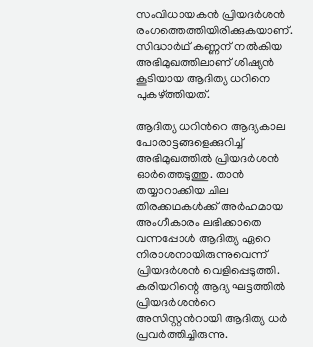സംവിധായകൻ പ്രിയദര്‍ശൻ രംഗത്തെത്തിയിരിക്കുകയാണ്. സിദ്ധാര്‍ഥ് കണ്ണന് നൽകിയ അഭിമുഖത്തിലാണ് ശിഷ്യൻ കൂടിയായ ആദിത്യ ധറിനെ പുകഴ്ത്തിയത്.

ആദിത്യ ധറിന്‍റെ ആദ്യകാല പോരാട്ടങ്ങളെക്കുറിച്ച് അഭിമുഖത്തിൽ പ്രിയദർശൻ ഓർത്തെടുത്തു. താൻ തയ്യാറാക്കിയ ചില തിരക്കഥകൾക്ക് അർഹമായ അംഗീകാരം ലഭിക്കാതെ വന്നപ്പോൾ ആദിത്യ ഏറെ നിരാശനായിരുന്നുവെന്ന് പ്രിയദർശൻ വെളിപ്പെടുത്തി. കരിയറിന്റെ ആദ്യ ഘട്ടത്തിൽ പ്രിയദർശന്‍റെ അസിസ്റ്റന്‍റായി ആദിത്യ ധർ പ്രവർത്തിച്ചിരുന്നു.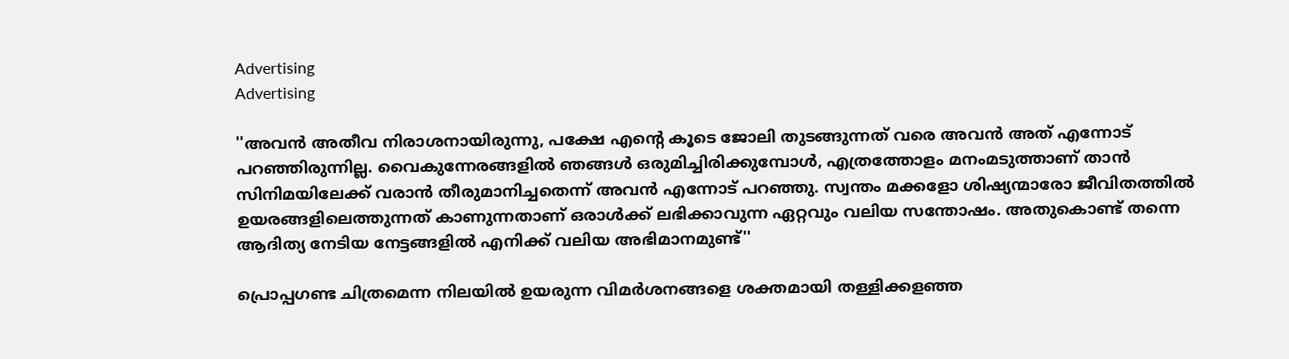Advertising
Advertising

''അവൻ അതീവ നിരാശനായിരുന്നു, പക്ഷേ എന്‍റെ കൂടെ ജോലി തുടങ്ങുന്നത് വരെ അവൻ അത് എന്നോട് പറഞ്ഞിരുന്നില്ല. വൈകുന്നേരങ്ങളിൽ ഞങ്ങൾ ഒരുമിച്ചിരിക്കുമ്പോൾ, എത്രത്തോളം മനംമടുത്താണ് താൻ സിനിമയിലേക്ക് വരാൻ തീരുമാനിച്ചതെന്ന് അവൻ എന്നോട് പറഞ്ഞു. സ്വന്തം മക്കളോ ശിഷ്യന്മാരോ ജീവിതത്തിൽ ഉയരങ്ങളിലെത്തുന്നത് കാണുന്നതാണ് ഒരാൾക്ക് ലഭിക്കാവുന്ന ഏറ്റവും വലിയ സന്തോഷം. അതുകൊണ്ട് തന്നെ ആദിത്യ നേടിയ നേട്ടങ്ങളിൽ എനിക്ക് വലിയ അഭിമാനമുണ്ട്''

പ്രൊപ്പഗണ്ട ചിത്രമെന്ന നിലയിൽ ഉയരുന്ന വിമർശനങ്ങളെ ശക്തമായി തള്ളിക്കളഞ്ഞ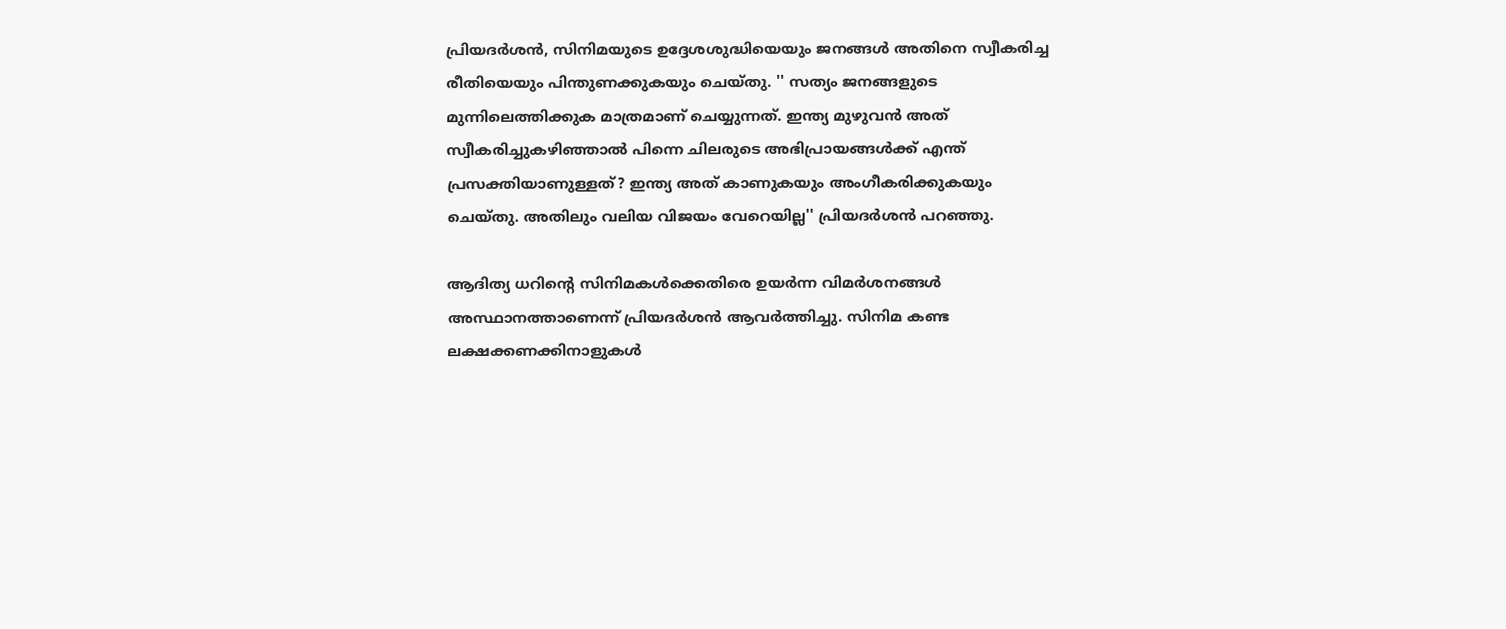പ്രിയദർശൻ, സിനിമയുടെ ഉദ്ദേശശുദ്ധിയെയും ജനങ്ങൾ അതിനെ സ്വീകരിച്ച രീതിയെയും പിന്തുണക്കുകയും ചെയ്തു. '' സത്യം ജനങ്ങളുടെ മുന്നിലെത്തിക്കുക മാത്രമാണ് ചെയ്യുന്നത്. ഇന്ത്യ മുഴുവൻ അത് സ്വീകരിച്ചുകഴിഞ്ഞാൽ പിന്നെ ചിലരുടെ അഭിപ്രായങ്ങൾക്ക് എന്ത് പ്രസക്തിയാണുള്ളത്? ഇന്ത്യ അത് കാണുകയും അംഗീകരിക്കുകയും ചെയ്തു. അതിലും വലിയ വിജയം വേറെയില്ല'' പ്രിയദര്‍ശൻ പറഞ്ഞു.

ആദിത്യ ധറിന്‍റെ സിനിമകൾക്കെതിരെ ഉയർന്ന വിമർശനങ്ങൾ അസ്ഥാനത്താണെന്ന് പ്രിയദർശൻ ആവർത്തിച്ചു. സിനിമ കണ്ട ലക്ഷക്കണക്കിനാളുകൾ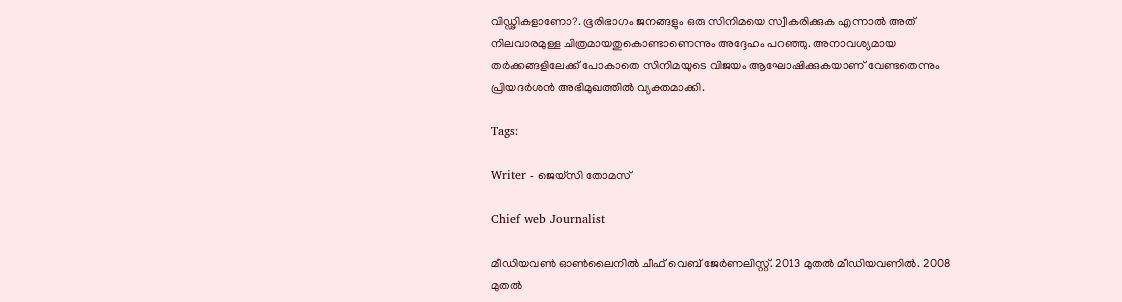വിഡ്ഢികളാണോ?. ഭൂരിഭാഗം ജനങ്ങളും ഒരു സിനിമയെ സ്വീകരിക്കുക എന്നാൽ അത് നിലവാരമുള്ള ചിത്രമായതുകൊണ്ടാണെന്നും അദ്ദേഹം പറഞ്ഞു. അനാവശ്യമായ തർക്കങ്ങളിലേക്ക് പോകാതെ സിനിമയുടെ വിജയം ആഘോഷിക്കുകയാണ് വേണ്ടതെന്നും പ്രിയദർശൻ അഭിമുഖത്തിൽ വ്യക്തമാക്കി.

Tags:

Writer - ജെയ്സി തോമസ്

Chief web Journalist

മീഡിയവൺ ഓൺലൈനിൽ ചീഫ് വെബ് ജേർണലിസ്റ്റ്. 2013 മുതൽ മീഡിയവണിൽ. 2008 മുതൽ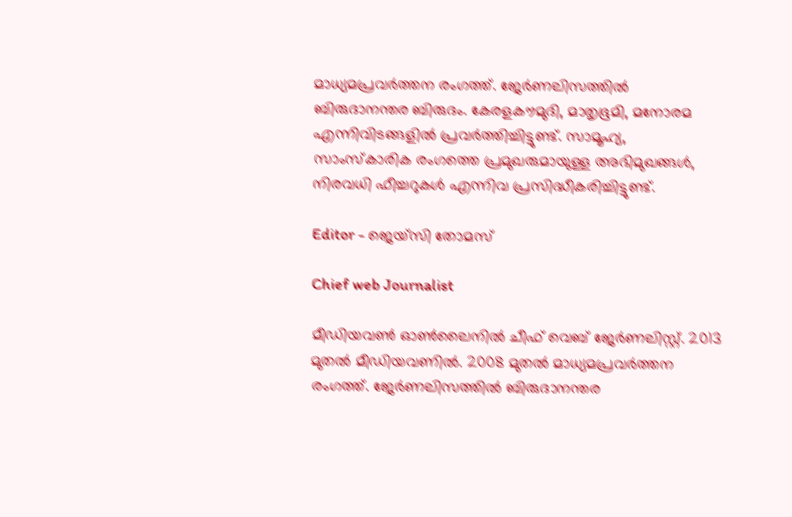മാധ്യമപ്രവർത്തന രംഗത്ത്. ജേർണലിസത്തിൽ ബിരുദാനന്തര ബിരുദം. കേരളകൗമുദി, മാതൃഭൂമി, മനോരമ എന്നിവിടങ്ങളിൽ പ്രവർത്തിച്ചിട്ടുണ്ട്. സാമൂഹ്യ, സാംസ്‌കാരിക രംഗത്തെ പ്രമുഖരുമായുള്ള അഭിമുഖങ്ങൾ, നിരവധി ഫീച്ചറുകൾ എന്നിവ പ്രസിദ്ധീകരിച്ചിട്ടുണ്ട്.

Editor - ജെയ്സി തോമസ്

Chief web Journalist

മീഡിയവൺ ഓൺലൈനിൽ ചീഫ് വെബ് ജേർണലിസ്റ്റ്. 2013 മുതൽ മീഡിയവണിൽ. 2008 മുതൽ മാധ്യമപ്രവർത്തന രംഗത്ത്. ജേർണലിസത്തിൽ ബിരുദാനന്തര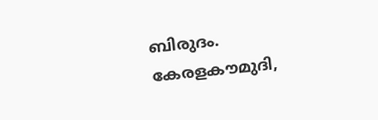ബിരുദം. കേരളകൗമുദി,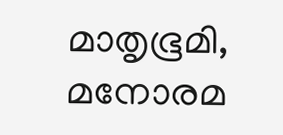മാതൃഭൂമി, മനോരമ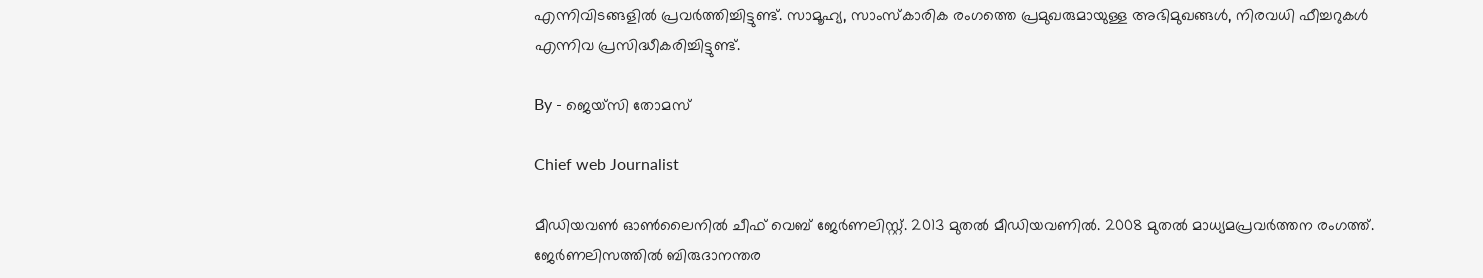എന്നിവിടങ്ങളിൽ പ്രവർത്തിച്ചിട്ടുണ്ട്. സാമൂഹ്യ, സാംസ്‌കാരിക രംഗത്തെ പ്രമുഖരുമായുള്ള അഭിമുഖങ്ങൾ, നിരവധി ഫീച്ചറുകൾ എന്നിവ പ്രസിദ്ധീകരിച്ചിട്ടുണ്ട്.

By - ജെയ്സി തോമസ്

Chief web Journalist

മീഡിയവൺ ഓൺലൈനിൽ ചീഫ് വെബ് ജേർണലിസ്റ്റ്. 2013 മുതൽ മീഡിയവണിൽ. 2008 മുതൽ മാധ്യമപ്രവർത്തന രംഗത്ത്. ജേർണലിസത്തിൽ ബിരുദാനന്തര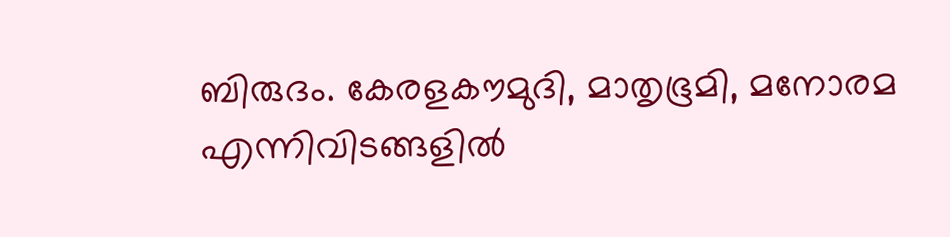ബിരുദം. കേരളകൗമുദി, മാതൃഭൂമി, മനോരമ എന്നിവിടങ്ങളിൽ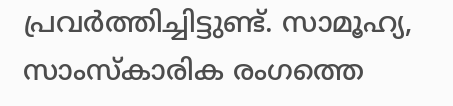പ്രവർത്തിച്ചിട്ടുണ്ട്. സാമൂഹ്യ, സാംസ്‌കാരിക രംഗത്തെ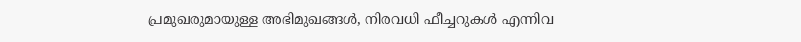പ്രമുഖരുമായുള്ള അഭിമുഖങ്ങൾ, നിരവധി ഫീച്ചറുകൾ എന്നിവ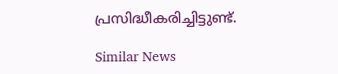പ്രസിദ്ധീകരിച്ചിട്ടുണ്ട്.

Similar News